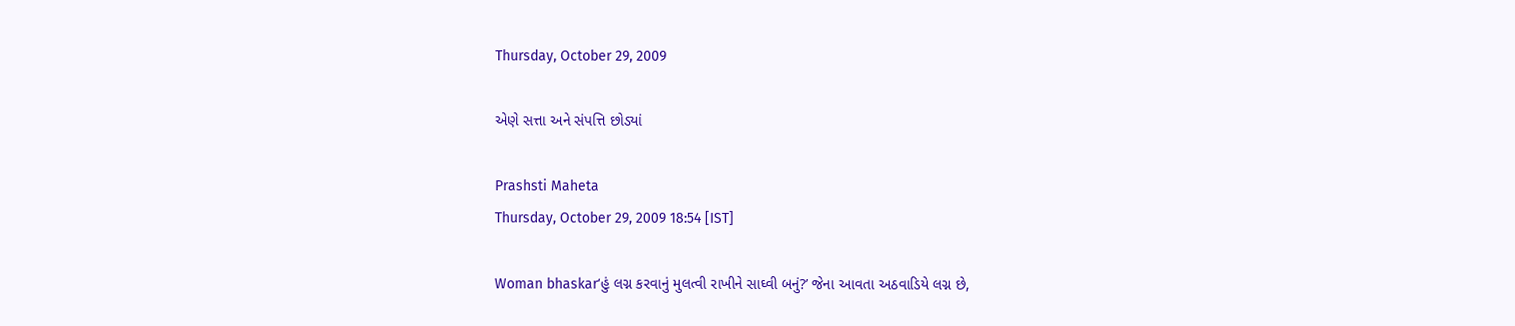Thursday, October 29, 2009

એણે સત્તા અને સંપત્તિ છોડ્યાં

Prashsti Maheta
Thursday, October 29, 2009 18:54 [IST]

Woman bhaskar‘હું લગ્ન કરવાનું મુલત્વી રાખીને સાઘ્વી બનું?’ જેના આવતા અઠવાડિયે લગ્ન છે,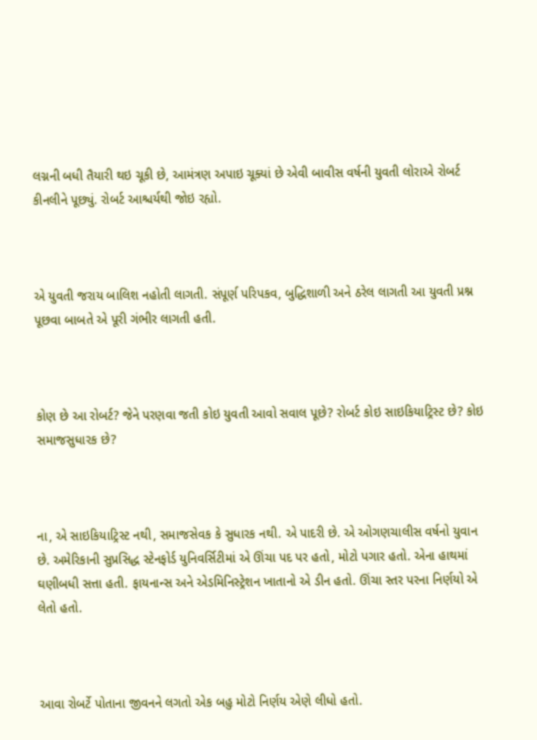લગ્નની બધી તૈયારી થઇ ચૂકી છે, આમંત્રણ અપાઇ ચૂક્યાં છે એવી બાવીસ વર્ષની યુવતી લોરાએ રોબર્ટ કીનલીને પૂછ્યું. રોબર્ટ આશ્ચર્યથી જોઇ રહ્યો.



એ યુવતી જરાય બાલિશ નહોતી લાગતી. સંપૂર્ણ પરિપકવ, બુદ્ધિશાળી અને ઠરેલ લાગતી આ યુવતી પ્રશ્ન પૂછવા બાબતે એ પૂરી ગંભીર લાગતી હતી.



કોણ છે આ રોબર્ટ? જેને પરણવા જતી કોઇ યુવતી આવો સવાલ પૂછે? રોબર્ટ કોઇ સાઇકિયાટ્રિસ્ટ છે? કોઇ સમાજસુધારક છે?



ના, એ સાઇકિયાટ્રિસ્ટ નથી, સમાજસેવક કે સુધારક નથી. એ પાદરી છે. એ ઓગણચાલીસ વર્ષનો યુવાન છે. અમેરિકાની સુપ્રસિદ્ધ સ્ટેનફોર્ડ યુનિવર્સિટીમાં એ ઊંચા પદ પર હતો, મોટો પગાર હતો. એના હાથમાં ઘણીબધી સત્તા હતી. ફાયનાન્સ અને એડમિનિસ્ટ્રેશન ખાતાનો એ ડીન હતો. ઊંચા સ્તર પરના નિર્ણયો એ લેતો હતો.



આવા રોબર્ટે પોતાના જીવનને લગતો એક બહુ મોટો નિર્ણય એણે લીધો હતો.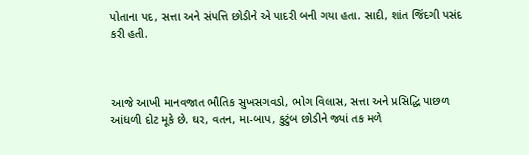પોતાના પદ, સત્તા અને સંપત્તિ છોડીને એ પાદરી બની ગયા હતા. સાદી, શાંત જિંદગી પસંદ કરી હતી.



આજે આખી માનવજાત ભૌતિક સુખસગવડો, ભોગ વિલાસ, સત્તા અને પ્રસિદ્ધિ પાછળ આંધળી દોટ મૂકે છે. ઘર, વતન, મા-બાપ, કુટુંબ છોડીને જ્યાં તક મળે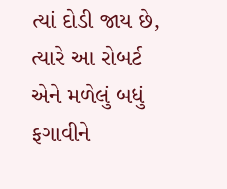ત્યાં દોડી જાય છે, ત્યારે આ રોબર્ટ એને મળેલું બધું ફગાવીને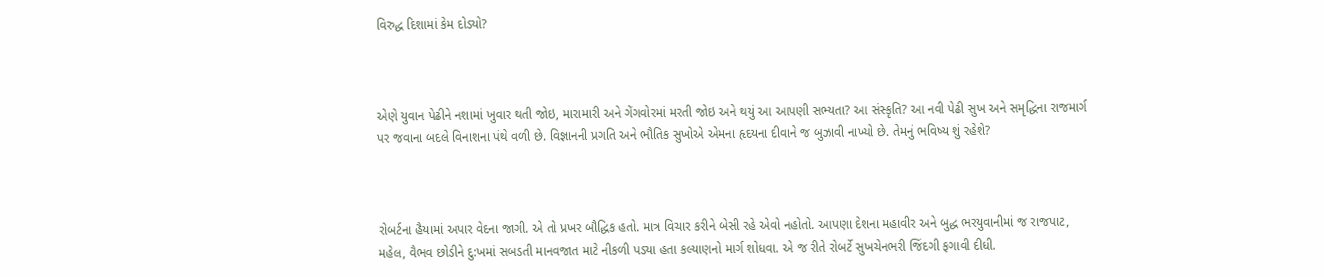વિરુદ્ધ દિશામાં કેમ દોડ્યો?



એણે યુવાન પેઢીને નશામાં ખુવાર થતી જોઇ, મારામારી અને ગેંગવોરમાં મરતી જોઇ અને થયું આ આપણી સભ્યતા? આ સંસ્કૃતિ? આ નવી પેઢી સુખ અને સમૃદ્ધિના રાજમાર્ગ પર જવાના બદલે વિનાશના પંથે વળી છે. વિજ્ઞાનની પ્રગતિ અને ભૌતિક સુખોએ એમના હૃદયના દીવાને જ બુઝાવી નાખ્યો છે. તેમનું ભવિષ્ય શું રહેશે?



રોબર્ટના હૈયામાં અપાર વેદના જાગી. એ તો પ્રખર બૌદ્ધિક હતો. માત્ર વિચાર કરીને બેસી રહે એવો નહોતો. આપણા દેશના મહાવીર અને બુદ્ધ ભરયુવાનીમાં જ રાજપાટ, મહેલ, વૈભવ છોડીને દુ:ખમાં સબડતી માનવજાત માટે નીકળી પડ્યા હતા કલ્યાણનો માર્ગ શોધવા. એ જ રીતે રોબર્ટે સુખચેનભરી જિંદગી ફગાવી દીધી.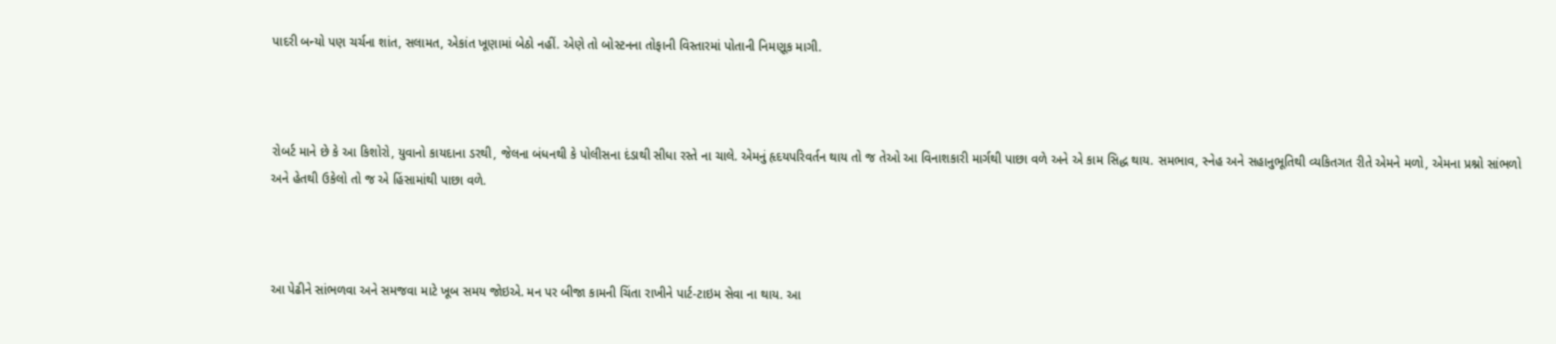પાદરી બન્યો પણ ચર્ચના શાંત, સલામત, એકાંત ખૂણામાં બેઠો નહીં. એણે તો બોસ્ટનના તોફાની વિસ્તારમાં પોતાની નિમણૂક માગી.



રોબર્ટ માને છે કે આ કિશોરો, યુવાનો કાયદાના ડરથી, જેલના બંધનથી કે પોલીસના દંડાથી સીધા રસ્તે ના ચાલે. એમનું હૃદયપરિવર્તન થાય તો જ તેઓ આ વિનાશકારી માર્ગથી પાછા વળે અને એ કામ સિદ્ધ થાય. સમભાવ, સ્નેહ અને સહાનુભૂતિથી વ્યકિતગત રીતે એમને મળો, એમના પ્રશ્નો સાંભળો અને હેતથી ઉકેલો તો જ એ હિંસામાંથી પાછા વળે.



આ પેઢીને સાંભળવા અને સમજવા માટે ખૂબ સમય જોઇએ. મન પર બીજા કામની ચિંતા રાખીને પાર્ટ-ટાઇમ સેવા ના થાય. આ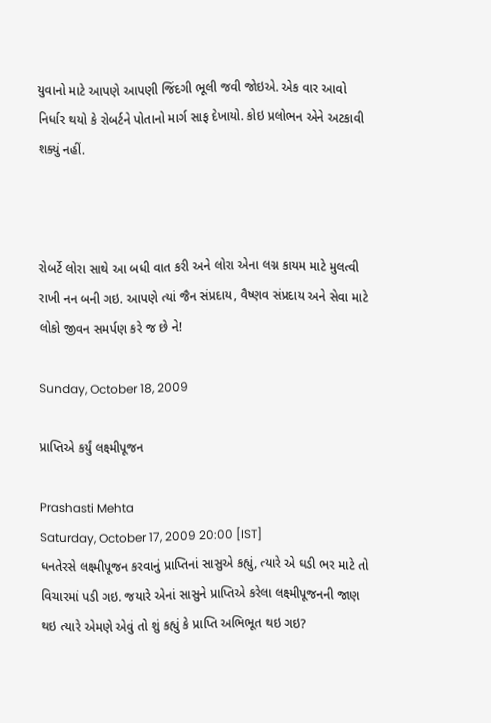યુવાનો માટે આપણે આપણી જિંદગી ભૂલી જવી જોઇએ. એક વાર આવો નિર્ધાર થયો કે રોબર્ટને પોતાનો માર્ગ સાફ દેખાયો. કોઇ પ્રલોભન એને અટકાવી શક્યું નહીં.



રોબર્ટે લોરા સાથે આ બધી વાત કરી અને લોરા એના લગ્ન કાયમ માટે મુલત્વી રાખી નન બની ગઇ. આપણે ત્યાં જૈન સંપ્રદાય, વૈષ્ણવ સંપ્રદાય અને સેવા માટે લોકો જીવન સમર્પણ કરે જ છે ને!

Sunday, October 18, 2009

પ્રાપ્તિએ કર્યું લક્ષ્મીપૂજન

Prashasti Mehta
Saturday, October 17, 2009 20:00 [IST]
ધનતેરસે લક્ષ્મીપૂજન કરવાનું પ્રાપ્તિનાં સાસુએ કહ્યું, ત્યારે એ ઘડી ભર માટે તો વિચારમાં પડી ગઇ. જયારે એનાં સાસુને પ્રાપ્તિએ કરેલા લક્ષ્મીપૂજનની જાણ થઇ ત્યારે એમણે એવું તો શું કહ્યું કે પ્રાપ્તિ અભિભૂત થઇ ગઇ?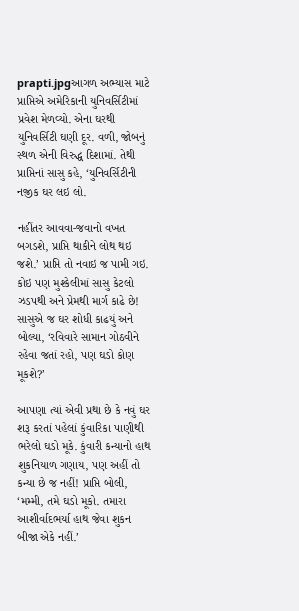prapti.jpgઆગળ અભ્યાસ માટે પ્રાપ્તિએ અમેરિકાની યુનિવર્સિટીમાં પ્રવેશ મેળવ્યો. એના ઘરથી યુનિવર્સિટી ઘણી દૂર. વળી, જોબનું સ્થળ એની વિરુદ્ધ દિશામાં. તેથી પ્રાપ્તિનાં સાસુ કહે, ‘યુનિવર્સિટીની નજીક ઘર લઇ લો.

નહીંતર આવવા-જવાનો વખત બગડશે, પ્રાપ્તિ થાકીને લોથ થઇ જશે.’ પ્રાપ્તિ તો નવાઇ જ પામી ગઇ. કોઇ પણ મુશ્કેલીમાં સાસુ કેટલો ઝડપથી અને પ્રેમથી માર્ગ કાઢે છે! સાસુએ જ ઘર શોધી કાઢયું અને બોલ્યા, ‘રવિવારે સામાન ગોઠવીને રહેવા જતાં રહો, પણ ઘડો કોણ મૂકશે?’

આપણા ત્યાં એવી પ્રથા છે કે નવું ઘર શરૂ કરતાં પહેલાં કુંવારિકા પાણીથી ભરેલો ઘડો મૂકે. કુંવારી કન્યાનો હાથ શુકનિયાળ ગણાય, પણ અહીં તો કન્યા છે જ નહીં! પ્રાપ્તિ બોલી, ‘મમ્મી, તમે ઘડો મૂકો. તમારા આશીર્વાદભર્યા હાથ જેવા શુકન બીજા એકે નહીં.’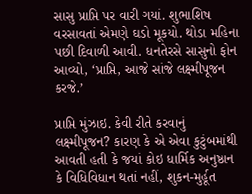સાસુ પ્રાપ્તિ પર વારી ગયાં. શુભાશિષ વરસાવતાં એમણે ઘડો મૂકયો. થોડા મહિના પછી દિવાળી આવી. ધનતેરસે સાસુનો ફોન આવ્યો, ‘પ્રાપ્તિ, આજે સાંજે લક્ષ્મીપૂજન કરજે.’

પ્રાપ્તિ મુંઝાઇ. કેવી રીતે કરવાનું લક્ષ્મીપૂજન? કારણ કે એ એવા કુટુંબમાંથી આવતી હતી કે જયાં કોઇ ધાર્મિક અનુષ્ઠાન કે વિધિવિધાન થતાં નહીં, શુકન-મુર્હૂત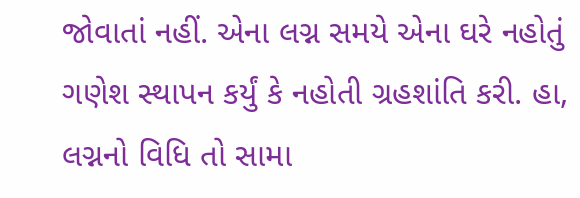જોવાતાં નહીં. એના લગ્ન સમયે એના ઘરે નહોતું ગણેશ સ્થાપન કર્યું કે નહોતી ગ્રહશાંતિ કરી. હા, લગ્નનો વિધિ તો સામા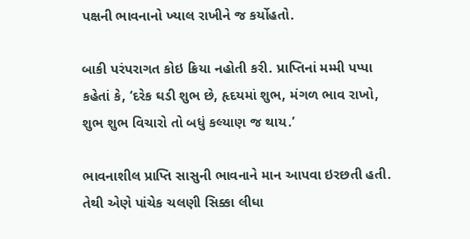પક્ષની ભાવનાનો ખ્યાલ રાખીને જ કર્યોહતો.

બાકી પરંપરાગત કોઇ ક્રિયા નહોતી કરી. પ્રાપ્તિનાં મમ્મી પપ્પા કહેતાં કે, ‘દરેક ઘડી શુભ છે, હૃદયમાં શુભ, મંગળ ભાવ રાખો, શુભ શુભ વિચારો તો બધું કલ્યાણ જ થાય.’

ભાવનાશીલ પ્રાપ્તિ સાસુની ભાવનાને માન આપવા ઇરછતી હતી. તેથી એણે પાંચેક ચલણી સિક્કા લીધા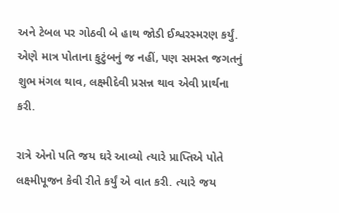અને ટેબલ પર ગોઠવી બે હાથ જોડી ઈશ્વરસ્મરણ કર્યું. એણે માત્ર પોતાના કુટુંબનું જ નહીં, પણ સમસ્ત જગતનું શુભ મંગલ થાવ, લક્ષ્મીદેવી પ્રસન્ન થાવ એવી પ્રાર્થના કરી.

રાત્રે એનો પતિ જય ઘરે આવ્યો ત્યારે પ્રાપ્તિએ પોતે લક્ષ્મીપૂજન કેવી રીતે કર્યું એ વાત કરી. ત્યારે જય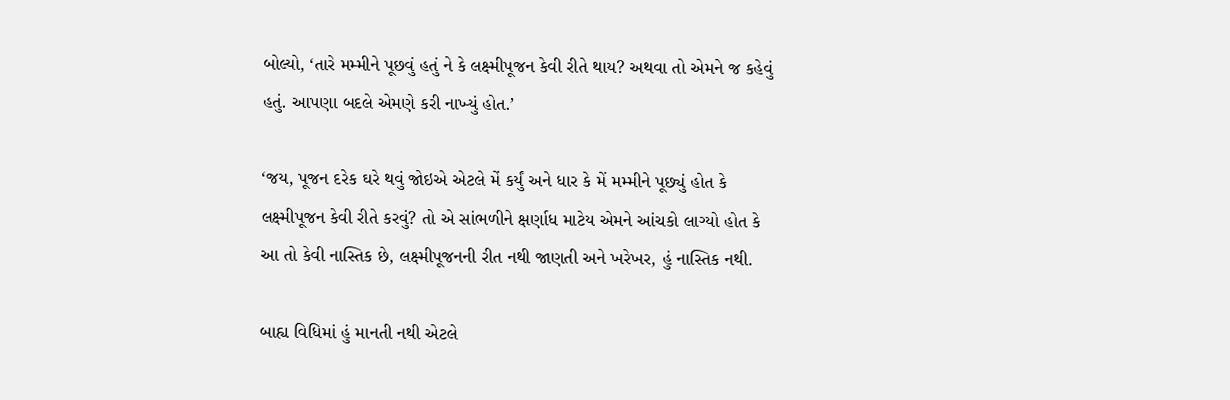બોલ્યો, ‘તારે મમ્મીને પૂછવું હતું ને કે લક્ષ્મીપૂજન કેવી રીતે થાય? અથવા તો એમને જ કહેવું હતું. આપણા બદલે એમણે કરી નાખ્યું હોત.’

‘જય, પૂજન દરેક ઘરે થવું જોઇએ એટલે મેં કર્યું અને ધાર કે મેં મમ્મીને પૂછ્યું હોત કે લક્ષ્મીપૂજન કેવી રીતે કરવું? તો એ સાંભળીને ક્ષર્ણાધ માટેય એમને આંચકો લાગ્યો હોત કે આ તો કેવી નાસ્તિક છે, લક્ષ્મીપૂજનની રીત નથી જાણતી અને ખરેખર, હું નાસ્તિક નથી.

બાહ્ય વિધિમાં હું માનતી નથી એટલે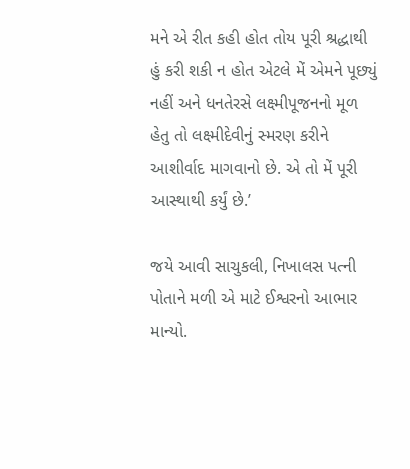મને એ રીત કહી હોત તોય પૂરી શ્રદ્ધાથી હું કરી શકી ન હોત એટલે મેં એમને પૂછ્યું નહીં અને ધનતેરસે લક્ષ્મીપૂજનનો મૂળ હેતુ તો લક્ષ્મીદેવીનું સ્મરણ કરીને આશીર્વાદ માગવાનો છે. એ તો મેં પૂરી આસ્થાથી કર્યું છે.’

જયે આવી સાચુકલી, નિખાલસ પત્ની પોતાને મળી એ માટે ઈશ્વરનો આભાર માન્યો.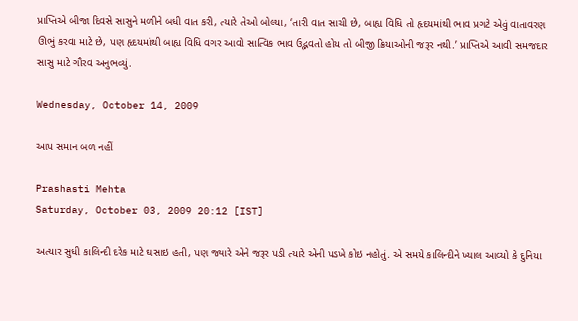પ્રાપ્તિએ બીજા દિવસે સાસુને મળીને બધી વાત કરી, ત્યારે તેઓ બોલ્યા, ‘તારી વાત સાચી છે, બાહ્ય વિધિ તો હૃદયમાંથી ભાવ પ્રગટે એવું વાતાવરણ ઊભું કરવા માટે છે, પણ હૃદયમાંથી બાહ્ય વિધિ વગર આવો સાત્વિક ભાવ ઉદ્ભવતો હોય તો બીજી ક્રિયાઓની જરૂર નથી.’ પ્રાપ્તિએ આવી સમજદાર સાસુ માટે ગૌરવ અનુભવ્યું.

Wednesday, October 14, 2009

આપ સમાન બળ નહીં

Prashasti Mehta
Saturday, October 03, 2009 20:12 [IST]

અત્યાર સુધી કાલિન્દી દરેક માટે ઘસાઇ હતી, પણ જ્યારે એને જરૂર પડી ત્યારે એની પડખે કોઇ નહોતું. એ સમયે કાલિન્દીને ખ્યાલ આવ્યો કે દુનિયા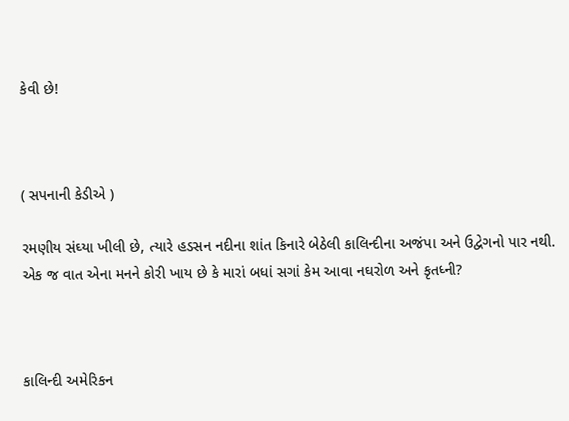કેવી છે!



( સપનાની કેડીએ )

રમણીય સંઘ્યા ખીલી છે, ત્યારે હડસન નદીના શાંત કિનારે બેઠેલી કાલિન્દીના અજંપા અને ઉદ્વેગનો પાર નથી. એક જ વાત એના મનને કોરી ખાય છે કે મારાં બધાં સગાં કેમ આવા નઘરોળ અને કૃતધ્ની?



કાલિન્દી અમેરિકન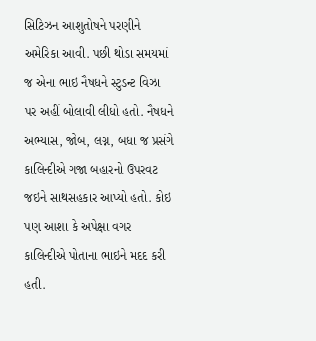સિટિઝન આશુતોષને પરણીને અમેરિકા આવી. પછી થોડા સમયમાં જ એના ભાઇ નૈષધને સ્ટુડન્ટ વિઝા પર અહીં બોલાવી લીધો હતો. નૈષધને અભ્યાસ, જોબ, લગ્ન, બધા જ પ્રસંગે કાલિન્દીએ ગજા બહારનો ઉપરવટ જઇને સાથસહકાર આપ્યો હતો. કોઇ પણ આશા કે અપેક્ષા વગર કાલિન્દીએ પોતાના ભાઇને મદદ કરી હતી.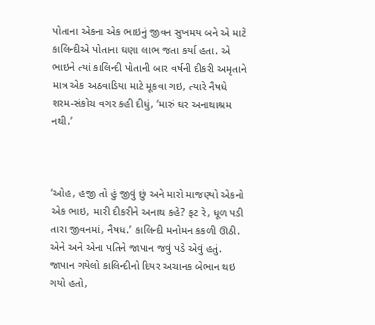પોતાના એકના એક ભાઇનું જીવન સુખમય બને એ માટે કાલિન્દીએ પોતાના ઘણા લાભ જતા કર્યા હતા. એ ભાઇને ત્યાં કાલિન્દી પોતાની બાર વર્ષની દીકરી અમૃતાને માત્ર એક અઠવાડિયા માટે મૂકવા ગઇ, ત્યારે નૈષધે શરમ-સંકોચ વગર કહી દીધું, ‘મારું ઘર અનાથાશ્રમ નથી.’



‘ઓહ, હજી તો હું જીવું છું અને મારો માજણ્યો એકનો એક ભાઇ, મારી દીકરીને અનાથ કહે? ફટ રે, ધૂળ પડી તારા જીવનમાં, નૈષધ.’ કાલિન્દી મનોમન કકળી ઊઠી. એને અને એના પતિને જાપાન જવું પડે એવું હતું. જાપાન ગયેલો કાલિન્દીનો દિયર અચાનક બેભાન થઇ ગયો હતો,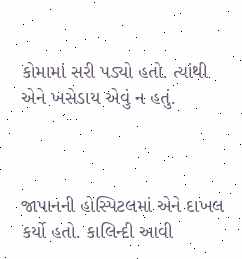કોમામાં સરી પડ્યો હતો. ત્યાંથી એને ખસેડાય એવું ન હતું.



જાપાનની હોસ્પિટલમાં એને દાખલ કર્યો હતો. કાલિન્દી આવી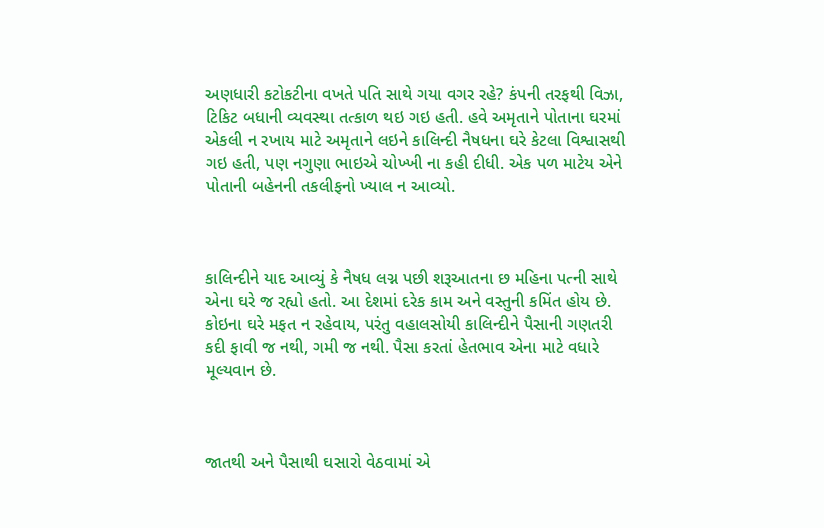અણધારી કટોકટીના વખતે પતિ સાથે ગયા વગર રહે? કંપની તરફથી વિઝા, ટિકિટ બધાની વ્યવસ્થા તત્કાળ થઇ ગઇ હતી. હવે અમૃતાને પોતાના ઘરમાં એકલી ન રખાય માટે અમૃતાને લઇને કાલિન્દી નૈષધના ઘરે કેટલા વિશ્વાસથી ગઇ હતી, પણ નગુણા ભાઇએ ચોખ્ખી ના કહી દીધી. એક પળ માટેય એને પોતાની બહેનની તકલીફનો ખ્યાલ ન આવ્યો.



કાલિન્દીને યાદ આવ્યું કે નૈષધ લગ્ન પછી શરૂઆતના છ મહિના પત્ની સાથે એના ઘરે જ રહ્યો હતો. આ દેશમાં દરેક કામ અને વસ્તુની કમિંત હોય છે. કોઇના ઘરે મફત ન રહેવાય, પરંતુ વહાલસોયી કાલિન્દીને પૈસાની ગણતરી કદી ફાવી જ નથી, ગમી જ નથી. પૈસા કરતાં હેતભાવ એના માટે વધારે મૂલ્યવાન છે.



જાતથી અને પૈસાથી ઘસારો વેઠવામાં એ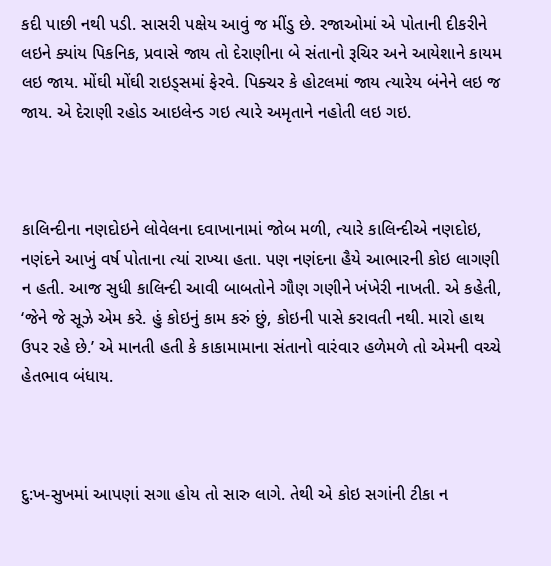કદી પાછી નથી પડી. સાસરી પક્ષેય આવું જ મીંડુ છે. રજાઓમાં એ પોતાની દીકરીને લઇને ક્યાંય પિકનિક, પ્રવાસે જાય તો દેરાણીના બે સંતાનો રૂચિર અને આયેશાને કાયમ લઇ જાય. મોંઘી મોંઘી રાઇડ્સમાં ફેરવે. પિક્ચર કે હોટલમાં જાય ત્યારેય બંનેને લઇ જ જાય. એ દેરાણી રહોડ આઇલેન્ડ ગઇ ત્યારે અમૃતાને નહોતી લઇ ગઇ.



કાલિન્દીના નણદોઇને લોવેલના દવાખાનામાં જોબ મળી, ત્યારે કાલિન્દીએ નણદોઇ, નણંદને આખું વર્ષ પોતાના ત્યાં રાખ્યા હતા. પણ નણંદના હૈયે આભારની કોઇ લાગણી ન હતી. આજ સુધી કાલિન્દી આવી બાબતોને ગૌણ ગણીને ખંખેરી નાખતી. એ કહેતી, ‘જેને જે સૂઝે એમ કરે. હું કોઇનું કામ કરું છું, કોઇની પાસે કરાવતી નથી. મારો હાથ ઉપર રહે છે.’ એ માનતી હતી કે કાકામામાના સંતાનો વારંવાર હળેમળે તો એમની વચ્ચે હેતભાવ બંધાય.



દુ:ખ-સુખમાં આપણાં સગા હોય તો સારુ લાગે. તેથી એ કોઇ સગાંની ટીકા ન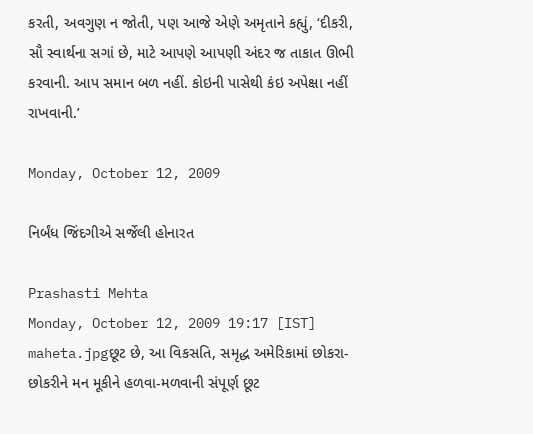કરતી, અવગુણ ન જોતી, પણ આજે એણે અમૃતાને કહ્યું, ‘દીકરી, સૌ સ્વાર્થના સગાં છે, માટે આપણે આપણી અંદર જ તાકાત ઊભી કરવાની. આપ સમાન બળ નહીં. કોઇની પાસેથી કંઇ અપેક્ષા નહીં રાખવાની.’

Monday, October 12, 2009

નિર્બંધ જિંદગીએ સર્જેલી હોનારત

Prashasti Mehta
Monday, October 12, 2009 19:17 [IST]
maheta.jpgછૂટ છે, આ વિકસતિ, સમૃદ્ધ અમેરિકામાં છોકરા-છોકરીને મન મૂકીને હળવા-મળવાની સંપૂર્ણ છૂટ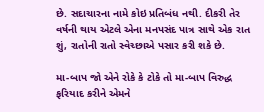છે. સદાચારના નામે કોઇ પ્રતિબંધ નથી. દીકરી તેર વર્ષની થાય એટલે એના મનપસંદ પાત્ર સાથે એક રાત શું, રાતોની રાતો સ્વેચ્છાએ પસાર કરી શકે છે.

મા-બાપ જો એને રોકે કે ટોકે તો મા-બાપ વિરુદ્ધ ફરિયાદ કરીને એમને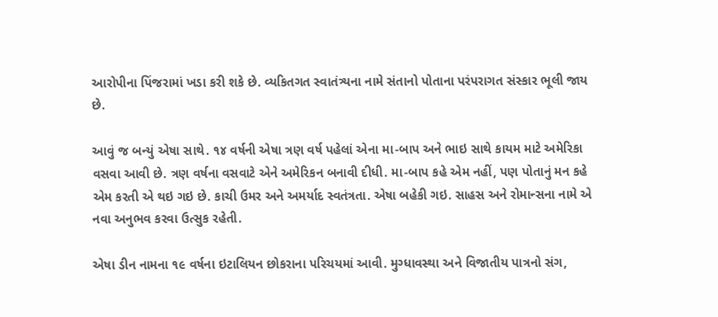આરોપીના પિંજરામાં ખડા કરી શકે છે. વ્યકિતગત સ્વાતંત્ર્યના નામે સંતાનો પોતાના પરંપરાગત સંસ્કાર ભૂલી જાય છે.

આવું જ બન્યું એષા સાથે. ૧૪ વર્ષની એષા ત્રણ વર્ષ પહેલાં એના મા-બાપ અને ભાઇ સાથે કાયમ માટે અમેરિકા વસવા આવી છે. ત્રણ વર્ષના વસવાટે એને અમેરિકન બનાવી દીધી. મા-બાપ કહે એમ નહીં, પણ પોતાનું મન કહે એમ કરતી એ થઇ ગઇ છે. કાચી ઉમર અને અમર્યાદ સ્વતંત્રતા. એષા બહેકી ગઇ. સાહસ અને રોમાન્સના નામે એ નવા અનુભવ કરવા ઉત્સુક રહેતી.

એષા ડીન નામના ૧૯ વર્ષના ઇટાલિયન છોકરાના પરિચયમાં આવી. મુગ્ધાવસ્થા અને વિજાતીય પાત્રનો સંગ,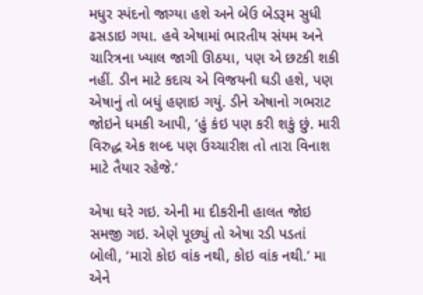મધુર સ્પંદનો જાગ્યા હશે અને બેઉ બેડરૂમ સુધી ઢસડાઇ ગયા. હવે એષામાં ભારતીય સંયમ અને ચારિત્રના ખ્યાલ જાગી ઊઠયા, પણ એ છટકી શકી નહીં. ડીન માટે કદાચ એ વિજયની ઘડી હશે, પણ એષાનું તો બધું હણાઇ ગયું. ડીને એષાનો ગભરાટ જોઇને ધમકી આપી, ‘હું કંઇ પણ કરી શકું છું. મારી વિરુદ્ધ એક શબ્દ પણ ઉચ્ચારીશ તો તારા વિનાશ માટે તૈયાર રહેજે.’

એષા ઘરે ગઇ. એની મા દીકરીની હાલત જોઇ સમજી ગઇ. એણે પૂછ્યું તો એષા રડી પડતાં બોલી, ‘મારો કોઇ વાંક નથી, કોઇ વાંક નથી.’ મા એને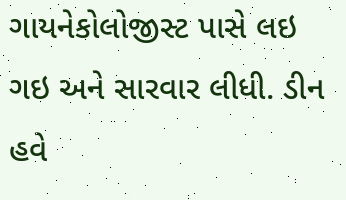ગાયનેકોલોજીસ્ટ પાસે લઇ ગઇ અને સારવાર લીધી. ડીન હવે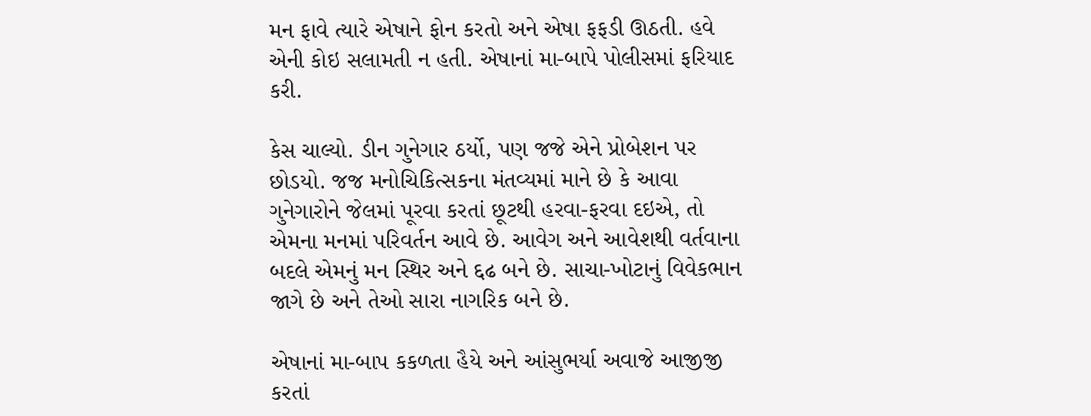મન ફાવે ત્યારે એષાને ફોન કરતો અને એષા ફફડી ઊઠતી. હવે એની કોઇ સલામતી ન હતી. એષાનાં મા-બાપે પોલીસમાં ફરિયાદ કરી.

કેસ ચાલ્યો. ડીન ગુનેગાર ઠર્યો, પણ જજે એને પ્રોબેશન પર છોડયો. જજ મનોચિકિત્સકના મંતવ્યમાં માને છે કે આવા ગુનેગારોને જેલમાં પૂરવા કરતાં છૂટથી હરવા-ફરવા દઇએ, તો એમના મનમાં પરિવર્તન આવે છે. આવેગ અને આવેશથી વર્તવાના બદલે એમનું મન સ્થિર અને દ્દઢ બને છે. સાચા-ખોટાનું વિવેકભાન જાગે છે અને તેઓ સારા નાગરિક બને છે.

એષાનાં મા-બાપ કકળતા હૈયે અને આંસુભર્યા અવાજે આજીજી કરતાં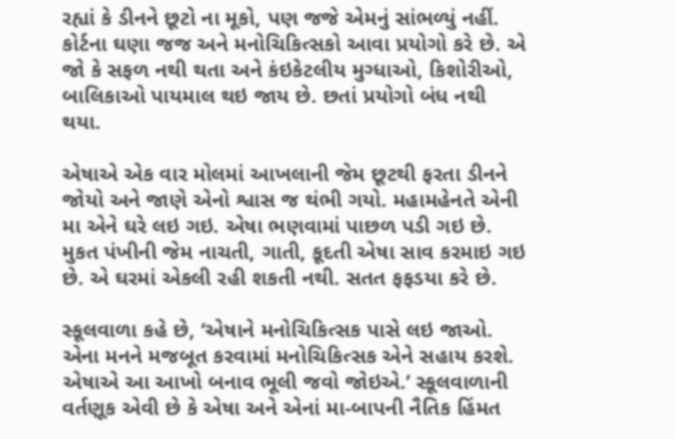રહ્યાં કે ડીનને છૂટો ના મૂકો, પણ જજે એમનું સાંભળ્યું નહીં. કોર્ટના ઘણા જજ અને મનોચિકિત્સકો આવા પ્રયોગો કરે છે. એ જો કે સફળ નથી થતા અને કંઇકેટલીય મુગ્ધાઓ, કિશોરીઓ, બાલિકાઓ પાયમાલ થઇ જાય છે. છતાં પ્રયોગો બંધ નથી થયા.

એષાએ એક વાર મોલમાં આખલાની જેમ છૂટથી ફરતા ડીનને જોયો અને જાણે એનો શ્વાસ જ થંભી ગયો. મહામહેનતે એની મા એને ઘરે લઇ ગઇ. એષા ભણવામાં પાછળ પડી ગઇ છે. મુકત પંખીની જેમ નાચતી, ગાતી, કૂદતી એષા સાવ કરમાઇ ગઇ છે. એ ઘરમાં એકલી રહી શકતી નથી. સતત ફફડયા કરે છે.

સ્કૂલવાળા કહે છે, ‘એષાને મનોચિકિત્સક પાસે લઇ જાઓ. એના મનને મજબૂત કરવામાં મનોચિકિત્સક એને સહાય કરશે. એષાએ આ આખો બનાવ ભૂલી જવો જોઇએ.’ સ્કૂલવાળાની વર્તણૂક એવી છે કે એષા અને એનાં મા-બાપની નૈતિક હિંમત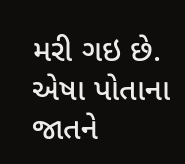મરી ગઇ છે. એષા પોતાના જાતને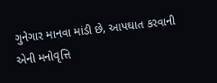ગુનેગાર માનવા માંડી છે, આપઘાત કરવાની એની મનોવૃત્તિ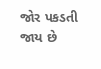જોર પકડતી જાય છે